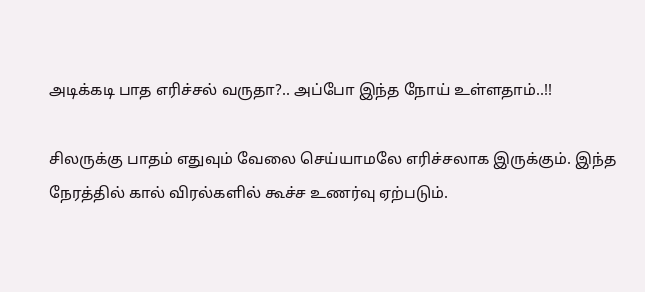அடிக்கடி பாத எரிச்சல் வருதா?.. அப்போ இந்த நோய் உள்ளதாம்..!!

சிலருக்கு பாதம் எதுவும் வேலை செய்யாமலே எரிச்சலாக இருக்கும். இந்த நேரத்தில் கால் விரல்களில் கூச்ச உணர்வு ஏற்படும்.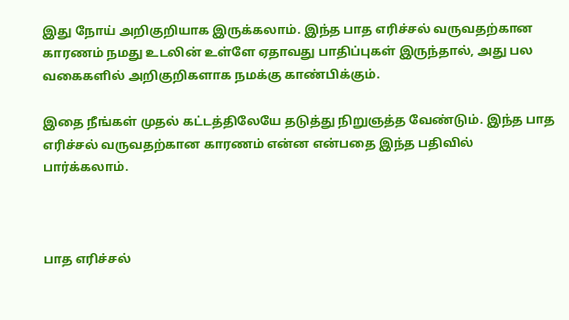இது நோய் அறிகுறியாக இருக்கலாம். இந்த பாத எரிச்சல் வருவதற்கான காரணம் நமது உடலின் உள்ளே ஏதாவது பாதிப்புகள் இருந்தால், அது பல வகைகளில் அறிகுறிகளாக நமக்கு காண்பிக்கும்.

இதை நீங்கள் முதல் கட்டத்திலேயே தடுத்து நிறுஞத்த வேண்டும். இந்த பாத எரிச்சல் வருவதற்கான காரணம் என்ன என்பதை இந்த பதிவில் பார்க்கலாம்.



பாத எரிச்சல்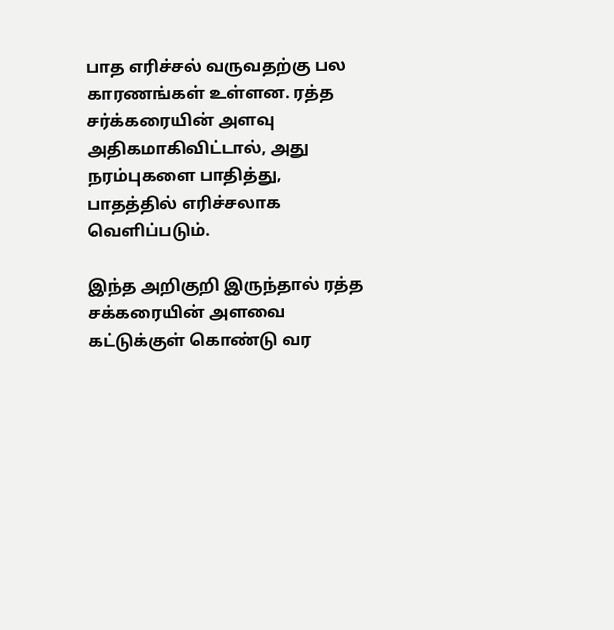பாத எரிச்சல் வருவதற்கு பல காரணங்கள் உள்ளன. ரத்த சர்க்கரையின் அளவு அதிகமாகிவிட்டால், அது நரம்புகளை பாதித்து, பாதத்தில் எரிச்சலாக வெளிப்படும்.

இந்த அறிகுறி இருந்தால் ரத்த சக்கரையின் அளவை கட்டுக்குள் கொண்டு வர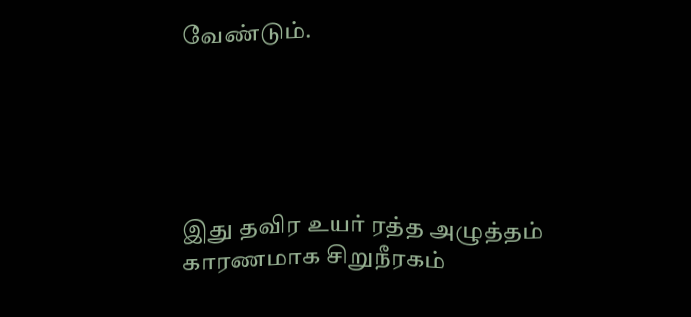வேண்டும்.





இது தவிர உயர் ரத்த அழுத்தம் காரணமாக சிறுநீரகம்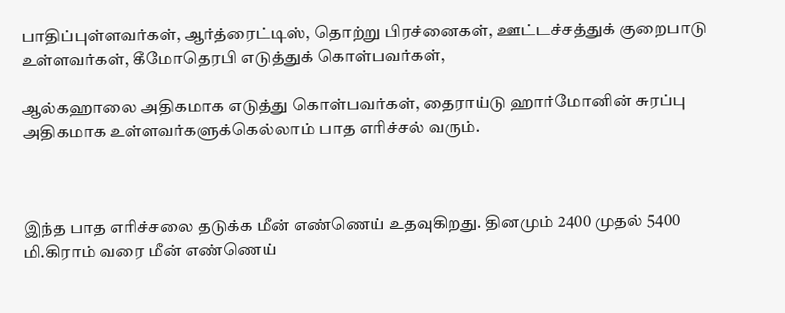பாதிப்புள்ளவர்கள், ஆர்த்ரைட்டிஸ், தொற்று பிரச்னைகள், ஊட்டச்சத்துக் குறைபாடு உள்ளவர்கள், கீமோதெரபி எடுத்துக் கொள்பவர்கள்,

ஆல்கஹாலை அதிகமாக எடுத்து கொள்பவர்கள், தைராய்டு ஹார்மோனின் சுரப்பு அதிகமாக உள்ளவர்களுக்கெல்லாம் பாத எரிச்சல் வரும்.



இந்த பாத எரிச்சலை தடுக்க மீன் எண்ணெய் உதவுகிறது. தினமும் 2400 முதல் 5400 மி.கிராம் வரை மீன் எண்ணெய்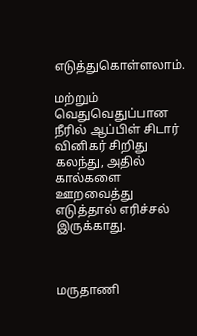எடுத்துகொள்ளலாம்.

மற்றும் வெதுவெதுப்பான நீரில் ஆப்பிள் சிடார் வினிகர் சிறிது கலந்து, அதில் கால்களை ஊறவைத்து எடுத்தால் எரிச்சல் இருக்காது.



மருதாணி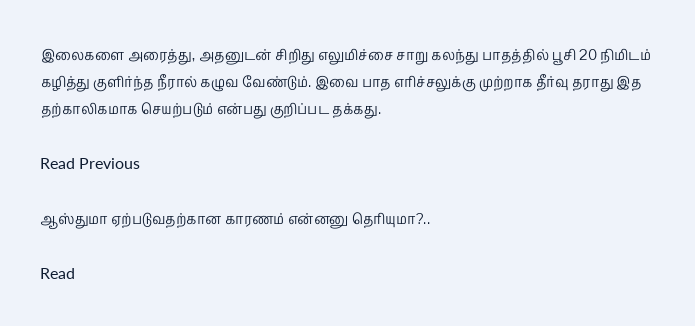இலைகளை அரைத்து, அதனுடன் சிறிது எலுமிச்சை சாறு கலந்து பாதத்தில் பூசி 20 நிமிடம் கழித்து குளிர்ந்த நீரால் கழுவ வேண்டும். இவை பாத எரிச்சலுக்கு முற்றாக தீர்வு தராது இத தற்காலிகமாக செயற்படும் என்பது குறிப்பட தக்கது.

Read Previous

ஆஸ்துமா ஏற்படுவதற்கான காரணம் என்னனு தெரியுமா?..

Read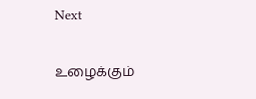Next

உழைக்கும்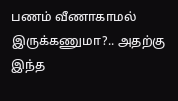பணம் வீணாகாமல் இருக்கணுமா?.. அதற்கு இந்த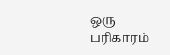ஒரு பரிகாரம்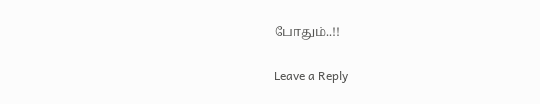போதும்..!!

Leave a Reply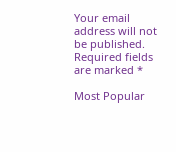Your email address will not be published. Required fields are marked *

Most Popular